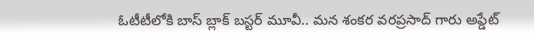ఓటీటీలోకి బాస్ బ్లాక్ బస్టర్ మూవీ.. మన శంకర వరప్రసాద్ గారు అప్డేట్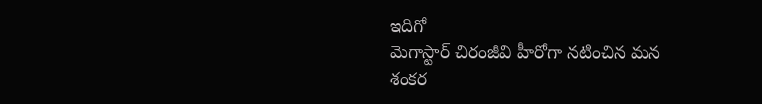ఇదిగో
మెగాస్టార్ చిరంజీవి హీరోగా నటించిన మన శంకర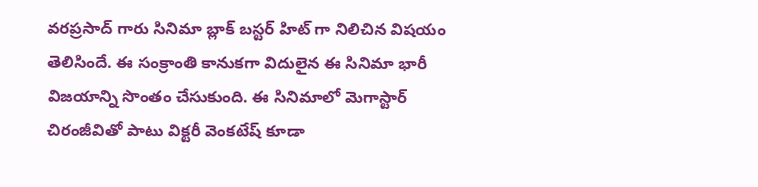వరప్రసాద్ గారు సినిమా బ్లాక్ బస్టర్ హిట్ గా నిలిచిన విషయం తెలిసిందే. ఈ సంక్రాంతి కానుకగా విదులైన ఈ సినిమా భారీ విజయాన్ని సొంతం చేసుకుంది. ఈ సినిమాలో మెగాస్టార్ చిరంజీవితో పాటు విక్టరీ వెంకటేష్ కూడా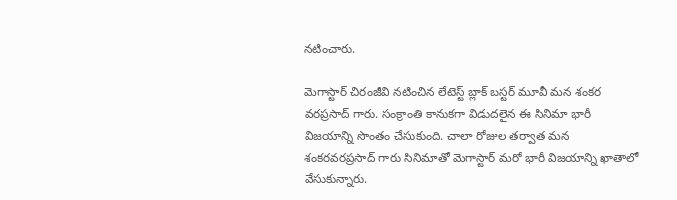నటించారు.

మెగాస్టార్ చిరంజీవి నటించిన లేటెస్ట్ బ్లాక్ బస్టర్ మూవీ మన శంకర వరప్రసాద్ గారు. సంక్రాంతి కానుకగా విడుదలైన ఈ సినిమా భారీ విజయాన్ని సొంతం చేసుకుంది. చాలా రోజుల తర్వాత మన శంకరవరప్రసాద్ గారు సినిమాతో మెగాస్టార్ మరో భారీ విజయాన్ని ఖాతాలో వేసుకున్నారు.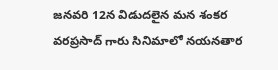జనవరి 12న విడుదలైన మన శంకర వరప్రసాద్ గారు సినిమాలో నయనతార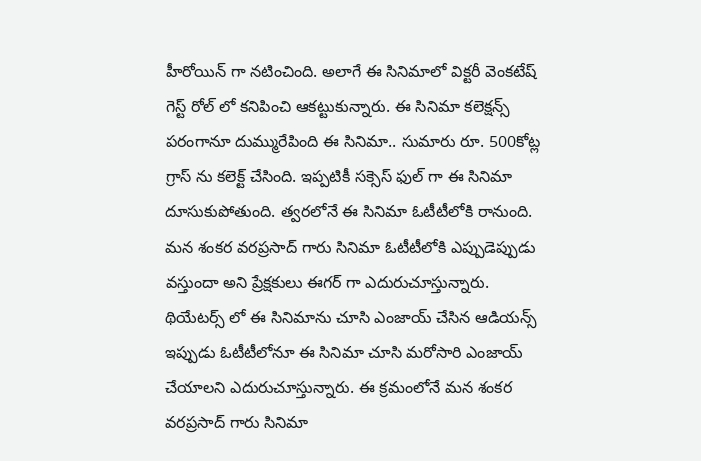హీరోయిన్ గా నటించింది. అలాగే ఈ సినిమాలో విక్టరీ వెంకటేష్ గెస్ట్ రోల్ లో కనిపించి ఆకట్టుకున్నారు. ఈ సినిమా కలెక్షన్స్ పరంగానూ దుమ్మురేపింది ఈ సినిమా.. సుమారు రూ. 500కోట్ల గ్రాస్ ను కలెక్ట్ చేసింది. ఇప్పటికీ సక్సెస్ ఫుల్ గా ఈ సినిమా దూసుకుపోతుంది. త్వరలోనే ఈ సినిమా ఓటీటీలోకి రానుంది.
మన శంకర వరప్రసాద్ గారు సినిమా ఓటీటీలోకి ఎప్పుడెప్పుడు వస్తుందా అని ప్రేక్షకులు ఈగర్ గా ఎదురుచూస్తున్నారు. థియేటర్స్ లో ఈ సినిమాను చూసి ఎంజాయ్ చేసిన ఆడియన్స్ ఇప్పుడు ఓటీటీలోనూ ఈ సినిమా చూసి మరోసారి ఎంజాయ్ చేయాలని ఎదురుచూస్తున్నారు. ఈ క్రమంలోనే మన శంకర వరప్రసాద్ గారు సినిమా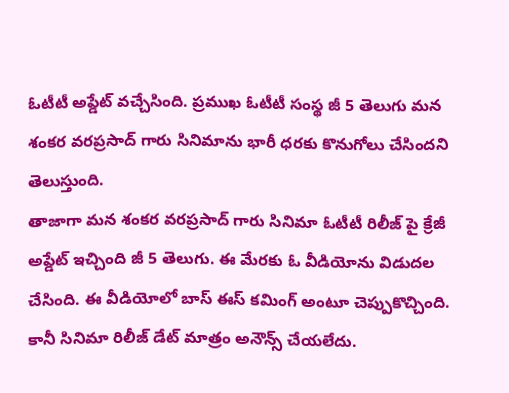ఓటీటీ అప్డేట్ వచ్చేసింది. ప్రముఖ ఓటీటీ సంస్థ జీ 5 తెలుగు మన శంకర వరప్రసాద్ గారు సినిమాను భారీ ధరకు కొనుగోలు చేసిందని తెలుస్తుంది.
తాజాగా మన శంకర వరప్రసాద్ గారు సినిమా ఓటీటీ రిలీజ్ పై క్రేజీ అప్డేట్ ఇచ్చింది జీ 5 తెలుగు. ఈ మేరకు ఓ వీడియోను విడుదల చేసింది. ఈ వీడియోలో బాస్ ఈస్ కమింగ్ అంటూ చెప్పుకొచ్చింది. కానీ సినిమా రిలీజ్ డేట్ మాత్రం అనౌన్స్ చేయలేదు.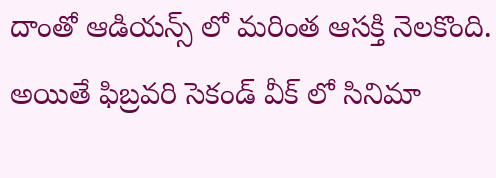దాంతో ఆడియన్స్ లో మరింత ఆసక్తి నెలకొంది. అయితే ఫిబ్రవరి సెకండ్ వీక్ లో సినిమా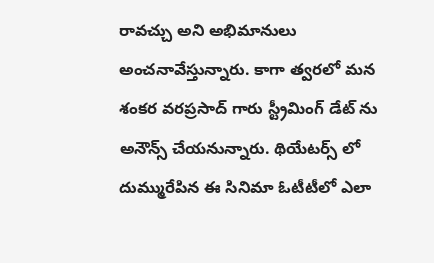రావచ్చు అని అభిమానులు అంచనావేస్తున్నారు. కాగా త్వరలో మన శంకర వరప్రసాద్ గారు స్ట్రీమింగ్ డేట్ ను అనౌన్స్ చేయనున్నారు. థియేటర్స్ లో దుమ్మురేపిన ఈ సినిమా ఓటీటీలో ఎలా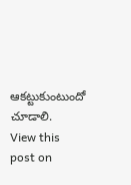ఆకట్టుకుంటుందో చూడాలి.
View this post on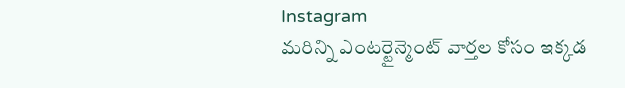Instagram
మరిన్ని ఎంటర్టైన్మెంట్ వార్తల కోసం ఇక్కడ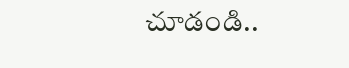చూడండి..